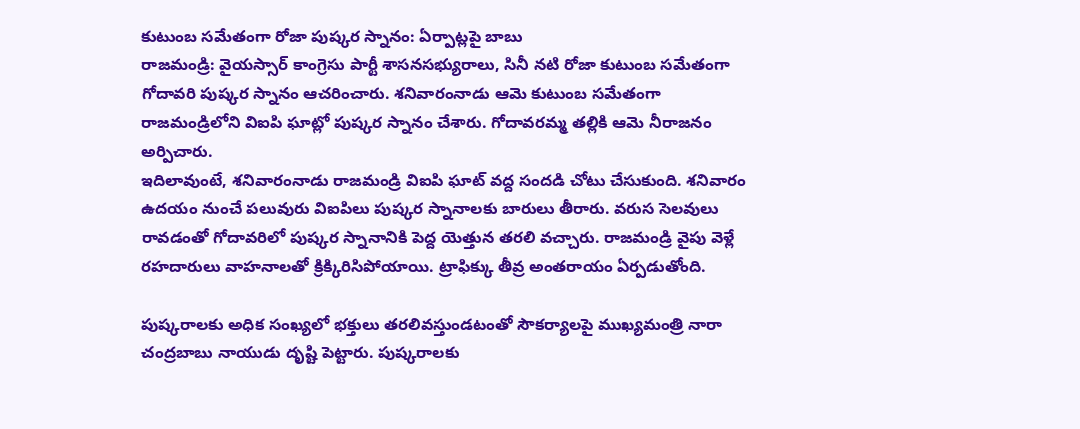కుటుంబ సమేతంగా రోజా పుష్కర స్నానం: ఏర్పాట్లపై బాబు
రాజమండ్రి: వైయస్సార్ కాంగ్రెసు పార్టీ శాసనసభ్యురాలు, సినీ నటి రోజా కుటుంబ సమేతంగా గోదావరి పుష్కర స్నానం ఆచరించారు. శనివారంనాడు ఆమె కుటుంబ సమేతంగా రాజమండ్రిలోని విఐపి ఘాట్లో పుష్కర స్నానం చేశారు. గోదావరమ్మ తల్లికి ఆమె నీరాజనం అర్పిచారు.
ఇదిలావుంటే, శనివారంనాడు రాజమండ్రి విఐపి ఘాట్ వద్ద సందడి చోటు చేసుకుంది. శనివారం ఉదయం నుంచే పలువురు విఐపిలు పుష్కర స్నానాలకు బారులు తీరారు. వరుస సెలవులు రావడంతో గోదావరిలో పుష్కర స్నానానికి పెద్ద యెత్తున తరలి వచ్చారు. రాజమండ్రి వైపు వెళ్లే రహదారులు వాహనాలతో క్రిక్కిరిసిపోయాయి. ట్రాఫిక్కు తీవ్ర అంతరాయం ఏర్పడుతోంది.

పుష్కరాలకు అధిక సంఖ్యలో భక్తులు తరలివస్తుండటంతో సౌకర్యాలపై ముఖ్యమంత్రి నారా చంద్రబాబు నాయుడు దృష్టి పెట్టారు. పుష్కరాలకు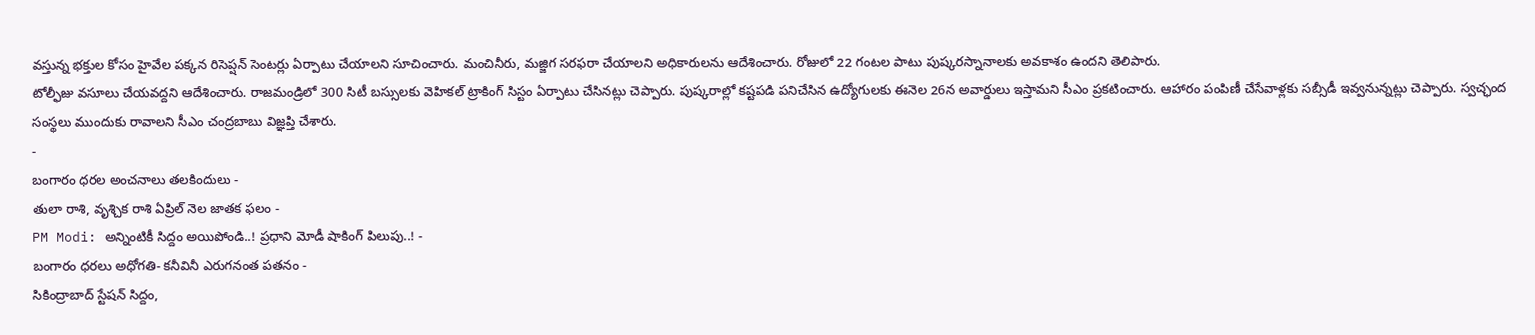వస్తున్న భక్తుల కోసం హైవేల పక్కన రిసెప్షన్ సెంటర్లు ఏర్పాటు చేయాలని సూచించారు. మంచినీరు, మజ్జిగ సరఫరా చేయాలని అధికారులను ఆదేశించారు. రోజులో 22 గంటల పాటు పుష్కరస్నానాలకు అవకాశం ఉందని తెలిపారు.
టోల్ఫీజు వసూలు చేయవద్దని ఆదేశించారు. రాజమండ్రిలో 300 సిటీ బస్సులకు వెహికల్ ట్రాకింగ్ సిస్టం ఏర్పాటు చేసినట్లు చెప్పారు. పుష్కరాల్లో కష్టపడి పనిచేసిన ఉద్యోగులకు ఈనెల 26న అవార్డులు ఇస్తామని సీఎం ప్రకటించారు. ఆహారం పంపిణీ చేసేవాళ్లకు సబ్సీడీ ఇవ్వనున్నట్లు చెప్పారు. స్వచ్ఛంద సంస్థలు ముందుకు రావాలని సీఎం చంద్రబాబు విజ్ఞప్తి చేశారు.
-
బంగారం ధరల అంచనాలు తలకిందులు -
తులా రాశి, వృశ్చిక రాశి ఏప్రిల్ నెల జాతక ఫలం -
PM Modi: అన్నింటికీ సిద్దం అయిపోండి..! ప్రధాని మోడీ షాకింగ్ పిలుపు..! -
బంగారం ధరలు అధోగతి- కనీవినీ ఎరుగనంత పతనం -
సికింద్రాబాద్ స్టేషన్ సిద్దం,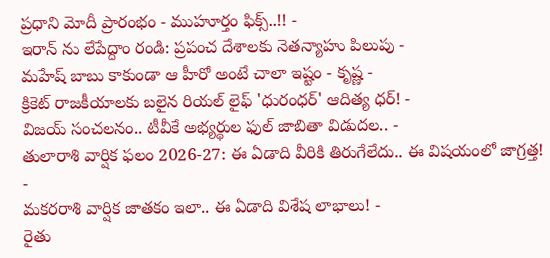ప్రధాని మోదీ ప్రారంభం - ముహూర్తం ఫిక్స్..!! -
ఇరాన్ ను లేపేద్దాం రండి: ప్రపంచ దేశాలకు నెతన్యాహు పిలుపు -
మహేష్ బాబు కాకుండా ఆ హీరో అంటే చాలా ఇష్టం - కృష్ణ -
క్రికెట్ రాజకీయాలకు బలైన రియల్ లైఫ్ 'ధురంధర్' ఆదిత్య ధర్! -
విజయ్ సంచలనం.. టీవీకే అభ్యర్థుల ఫుల్ జాబితా విడుదల.. -
తులారాశి వార్షిక ఫలం 2026-27: ఈ ఏడాది వీరికి తిరుగేలేదు.. ఈ విషయంలో జాగ్రత్త! -
మకరరాశి వార్షిక జాతకం ఇలా.. ఈ ఏడాది విశేష లాభాలు! -
రైతు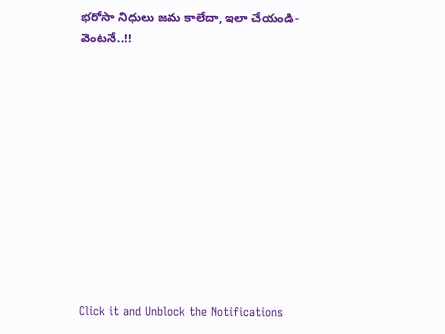భరోసా నిధులు జమ కాలేదా, ఇలా చేయండి- వెంటనే..!!












Click it and Unblock the Notifications